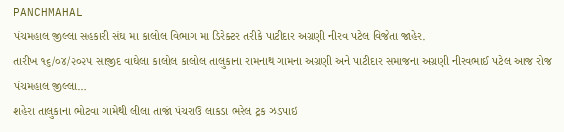PANCHMAHAL
પંચમહાલ જીલ્લા સહકારી સંઘ મા કાલોલ વિભાગ મા ડિરેક્ટર તરીકે પાટીદાર અગ્રણી નીરવ પટેલ વિજેતા જાહેર.
તારીખ ૧૬/૦૪/૨૦૨૫ સાજીદ વાઘેલા કાલોલ કાલોલ તાલુકાના રામનાથ ગામના અગ્રણી અને પાટીદાર સમાજના અગ્રણી નીરવભાઈ પટેલ આજ રોજ પંચમહાલ જીલ્લા…
શહેરા તાલુકાના ભોટવા ગામેથી લીલા તાજાં પંચરાઉ લાકડા ભરેલ ટ્રક ઝડપાઇ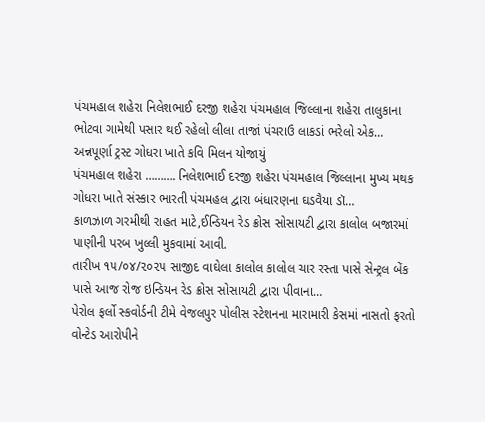પંચમહાલ શહેરા નિલેશભાઈ દરજી શહેરા પંચમહાલ જિલ્લાના શહેરા તાલુકાના ભોટવા ગામેથી પસાર થઈ રહેલો લીલા તાજાં પંચરાઉ લાકડાં ભરેલો એક…
અન્નપૂર્ણા ટ્રસ્ટ ગોધરા ખાતે કવિ મિલન યોજાયું
પંચમહાલ શહેરા ………. નિલેશભાઈ દરજી શહેરા પંચમહાલ જિલ્લાના મુખ્ય મથક ગોધરા ખાતે સંસ્કાર ભારતી પંચમહલ દ્વારા બંધારણના ઘડવૈયા ડૉ…
કાળઝાળ ગરમીથી રાહત માટે,ઈન્ડિયન રેડ ક્રોસ સોસાયટી દ્વારા કાલોલ બજારમાં પાણીની પરબ ખુલ્લી મુકવામાં આવી.
તારીખ ૧૫/૦૪/૨૦૨૫ સાજીદ વાઘેલા કાલોલ કાલોલ ચાર રસ્તા પાસે સેન્ટ્રલ બેંક પાસે આજ રોજ ઇન્ડિયન રેડ ક્રોસ સોસાયટી દ્વારા પીવાના…
પેરોલ ફર્લો સ્કવોર્ડની ટીમે વેજલપુર પોલીસ સ્ટેશનના મારામારી કેસમાં નાસતો ફરતો વોન્ટેડ આરોપીને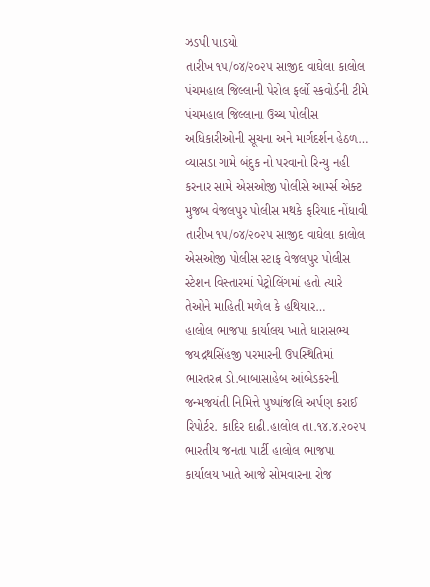ઝડપી પાડયો
તારીખ ૧૫/૦૪/૨૦૨૫ સાજીદ વાઘેલા કાલોલ પંચમહાલ જિલ્લાની પેરોલ ફર્લો સ્કવોર્ડની ટીમે પંચમહાલ જિલ્લાના ઉચ્ચ પોલીસ અધિકારીઓની સૂચના અને માર્ગદર્શન હેઠળ…
વ્યાસડા ગામે બંદુક નો પરવાનો રિન્યુ નહી કરનાર સામે એસઓજી પોલીસે આર્મ્સ એક્ટ મુજબ વેજલપુર પોલીસ મથકે ફરિયાદ નોંધાવી
તારીખ ૧૫/૦૪/૨૦૨૫ સાજીદ વાઘેલા કાલોલ એસઓજી પોલીસ સ્ટાફ વેજલપુર પોલીસ સ્ટેશન વિસ્તારમાં પેટ્રોલિંગમાં હતો ત્યારે તેઓને માહિતી મળેલ કે હથિયાર…
હાલોલ ભાજપા કાર્યાલય ખાતે ધારાસભ્ય જયદ્રથસિંહજી પરમારની ઉપસ્થિતિમાં ભારતરત્ન ડો.બાબાસાહેબ આંબેડકરની જન્મજયંતી નિમિત્તે પુષ્પાંજલિ અર્પણ કરાઈ
રિપોર્ટર. કાદિર દાઢી.હાલોલ તા.૧૪.૪.૨૦૨૫ ભારતીય જનતા પાર્ટી હાલોલ ભાજપા કાર્યાલય ખાતે આજે સોમવારના રોજ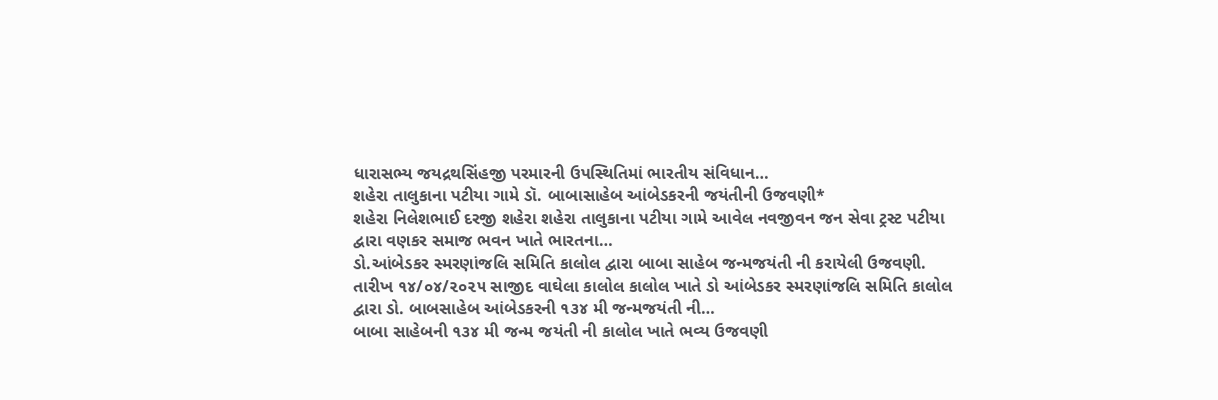ધારાસભ્ય જયદ્રથસિંહજી પરમારની ઉપસ્થિતિમાં ભારતીય સંવિધાન…
શહેરા તાલુકાના પટીયા ગામે ડૉ. બાબાસાહેબ આંબેડકરની જયંતીની ઉજવણી*
શહેરા નિલેશભાઈ દરજી શહેરા શહેરા તાલુકાના પટીયા ગામે આવેલ નવજીવન જન સેવા ટ્રસ્ટ પટીયા દ્વારા વણકર સમાજ ભવન ખાતે ભારતના…
ડો.આંબેડકર સ્મરણાંજલિ સમિતિ કાલોલ દ્વારા બાબા સાહેબ જન્મજયંતી ની કરાયેલી ઉજવણી.
તારીખ ૧૪/૦૪/૨૦૨૫ સાજીદ વાઘેલા કાલોલ કાલોલ ખાતે ડો આંબેડકર સ્મરણાંજલિ સમિતિ કાલોલ દ્વારા ડો. બાબસાહેબ આંબેડકરની ૧૩૪ મી જન્મજયંતી ની…
બાબા સાહેબની ૧૩૪ મી જન્મ જયંતી ની કાલોલ ખાતે ભવ્ય ઉજવણી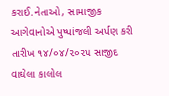કરાઈ.નેતાઓ, સામાજીક આગેવાનોએ પુષ્પાંજલી અર્પણ કરી
તારીખ ૧૪/૦૪/૨૦૨૫ સાજીદ વાઘેલા કાલોલ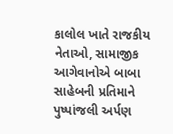કાલોલ ખાતે રાજકીય નેતાઓ, સામાજીક આગેવાનોએ બાબા સાહેબની પ્રતિમાને પુષ્પાંજલી અર્પણ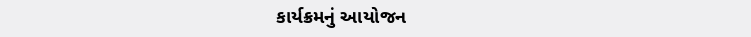કાર્યક્રમનું આયોજન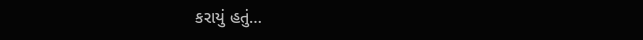કરાયું હતું…